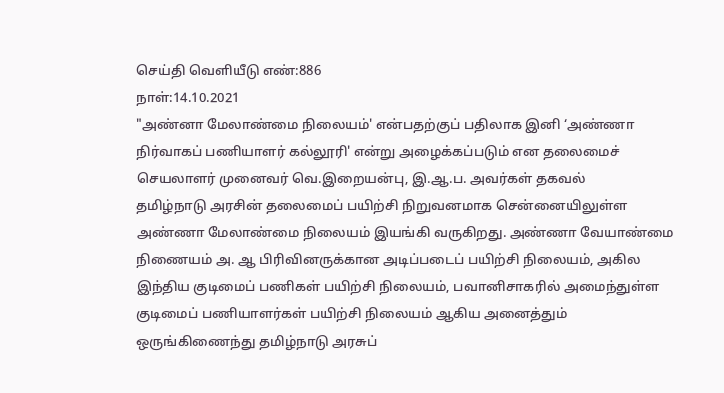செய்தி வெளியீடு எண்:886
நாள்:14.10.2021
"அண்னா மேலாண்மை நிலையம்' என்பதற்குப் பதிலாக இனி ‘அண்ணா நிர்வாகப் பணியாளர் கல்லூரி' என்று அழைக்கப்படும் என தலைமைச் செயலாளர் முனைவர் வெ.இறையன்பு, இ.ஆ.ப. அவர்கள் தகவல்
தமிழ்நாடு அரசின் தலைமைப் பயிற்சி நிறுவனமாக சென்னையிலுள்ள அண்ணா மேலாண்மை நிலையம் இயங்கி வருகிறது. அண்ணா வேயாண்மை நிணையம் அ. ஆ பிரிவினருக்கான அடிப்படைப் பயிற்சி நிலையம், அகில இந்திய குடிமைப் பணிகள் பயிற்சி நிலையம், பவானிசாகரில் அமைந்துள்ள குடிமைப் பணியாளர்கள் பயிற்சி நிலையம் ஆகிய அனைத்தும் ஒருங்கிணைந்து தமிழ்நாடு அரசுப்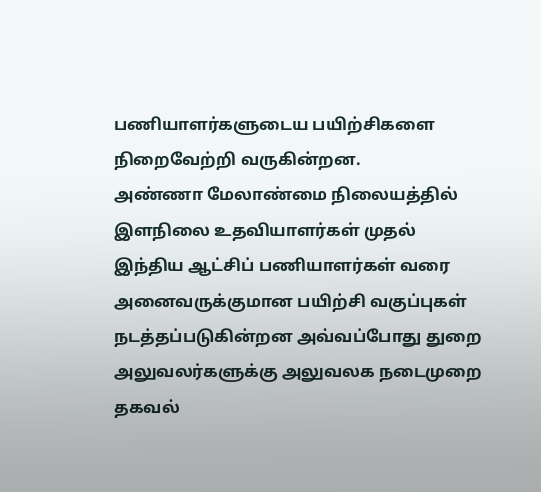பணியாளர்களுடைய பயிற்சிகளை நிறைவேற்றி வருகின்றன.
அண்ணா மேலாண்மை நிலையத்தில் இளநிலை உதவியாளர்கள் முதல் இந்திய ஆட்சிப் பணியாளர்கள் வரை அனைவருக்குமான பயிற்சி வகுப்புகள் நடத்தப்படுகின்றன அவ்வப்போது துறை அலுவலர்களுக்கு அலுவலக நடைமுறை தகவல்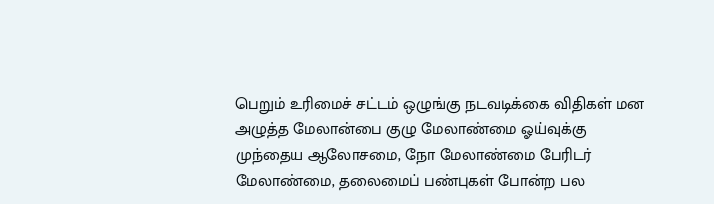பெறும் உரிமைச் சட்டம் ஒழுங்கு நடவடிக்கை விதிகள் மன அழுத்த மேலான்பை குழு மேலாண்மை ஓய்வுக்கு முந்தைய ஆலோசமை, நோ மேலாண்மை பேரிடர் மேலாண்மை, தலைமைப் பண்புகள் போன்ற பல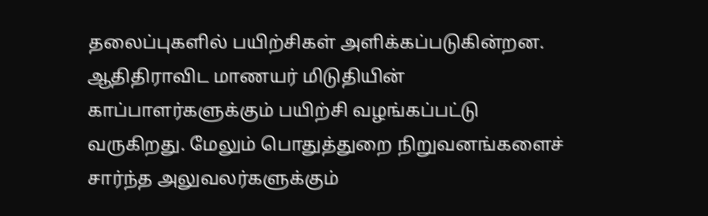தலைப்புகளில் பயிற்சிகள் அளிக்கப்படுகின்றன.
ஆதிதிராவிட மாணயர் மிடுதியின் காப்பாளர்களுக்கும் பயிற்சி வழங்கப்பட்டு வருகிறது. மேலும் பொதுத்துறை நிறுவனங்களைச் சார்ந்த அலுவலர்களுக்கும்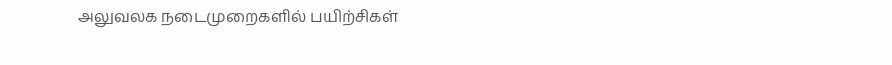அலுவலக நடைமுறைகளில் பயிற்சிகள்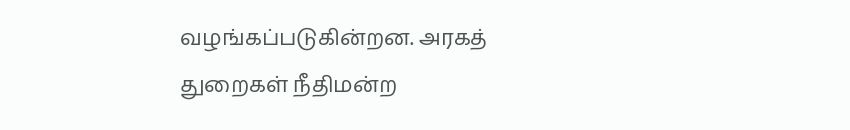வழங்கப்படுகின்றன. அரகத் துறைகள் நீதிமன்ற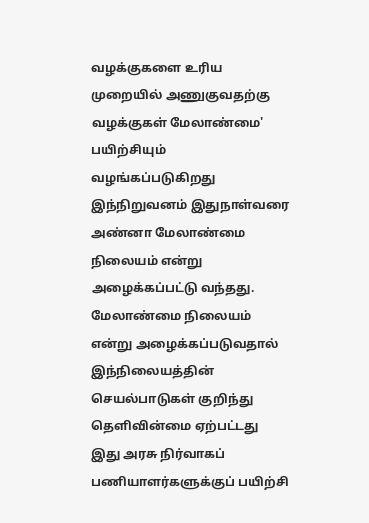வழக்குகளை உரிய முறையில் அணுகுவதற்கு வழக்குகள் மேலாண்மை' பயிற்சியும் வழங்கப்படுகிறது இந்நிறுவனம் இதுநாள்வரை அண்னா மேலாண்மை நிலையம் என்று அழைக்கப்பட்டு வந்தது. மேலாண்மை நிலையம் என்று அழைக்கப்படுவதால் இந்நிலையத்தின் செயல்பாடுகள் குறிந்து தெளிவின்மை ஏற்பட்டது இது அரசு நிர்வாகப் பணியாளர்களுக்குப் பயிற்சி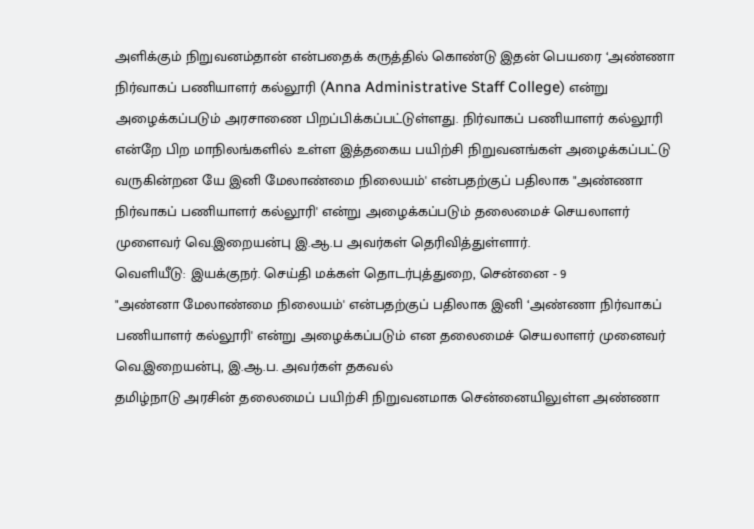அளிக்கும் நிறுவனம்தான் என்பதைக் கருத்தில் கொண்டு இதன் பெயரை ‘அண்ணா நிர்வாகப் பணியாளர் கல்லூரி (Anna Administrative Staff College) என்று அழைக்கப்படும் அரசாணை பிறப்பிக்கப்பட்டுள்ளது. நிர்வாகப் பணியாளர் கல்லூரி என்றே பிற மாநிலங்களில் உள்ள இத்தகைய பயிற்சி நிறுவனங்கள் அழைக்கப்பட்டு வருகின்றன யே இனி மேலாண்மை நிலையம்' என்பதற்குப் பதிலாக "அண்ணா நிர்வாகப் பணியாளர் கல்லூரி' என்று அழைக்கப்படும் தலைமைச் செயலாளர் முளைவர் வெ.இறையன்பு இ.ஆ.ப அவர்கள் தெரிவித்துள்ளார்.
வெளியீடு: இயக்குநர். செய்தி மக்கள் தொடர்புத்துறை, சென்னை - 9
"அண்னா மேலாண்மை நிலையம்' என்பதற்குப் பதிலாக இனி ‘அண்ணா நிர்வாகப் பணியாளர் கல்லூரி' என்று அழைக்கப்படும் என தலைமைச் செயலாளர் முனைவர் வெ.இறையன்பு, இ.ஆ.ப. அவர்கள் தகவல்
தமிழ்நாடு அரசின் தலைமைப் பயிற்சி நிறுவனமாக சென்னையிலுள்ள அண்ணா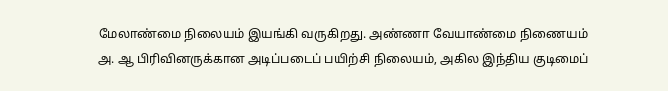மேலாண்மை நிலையம் இயங்கி வருகிறது. அண்ணா வேயாண்மை நிணையம் அ. ஆ பிரிவினருக்கான அடிப்படைப் பயிற்சி நிலையம், அகில இந்திய குடிமைப்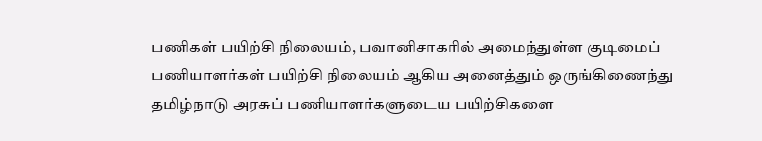பணிகள் பயிற்சி நிலையம், பவானிசாகரில் அமைந்துள்ள குடிமைப் பணியாளர்கள் பயிற்சி நிலையம் ஆகிய அனைத்தும் ஒருங்கிணைந்து தமிழ்நாடு அரசுப் பணியாளர்களுடைய பயிற்சிகளை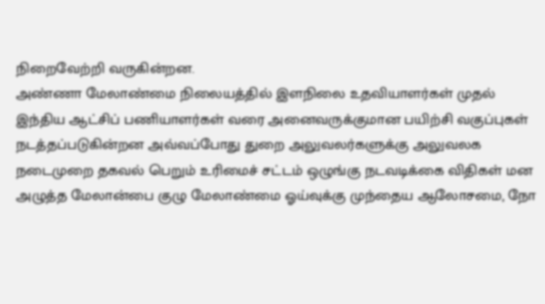நிறைவேற்றி வருகின்றன.
அண்ணா மேலாண்மை நிலையத்தில் இளநிலை உதவியாளர்கள் முதல் இந்திய ஆட்சிப் பணியாளர்கள் வரை அனைவருக்குமான பயிற்சி வகுப்புகள் நடத்தப்படுகின்றன அவ்வப்போது துறை அலுவலர்களுக்கு அலுவலக நடைமுறை தகவல் பெறும் உரிமைச் சட்டம் ஒழுங்கு நடவடிக்கை விதிகள் மன அழுத்த மேலான்பை குழு மேலாண்மை ஓய்வுக்கு முந்தைய ஆலோசமை, நோ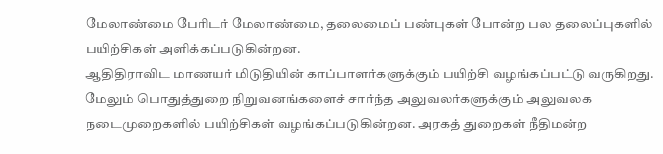மேலாண்மை பேரிடர் மேலாண்மை, தலைமைப் பண்புகள் போன்ற பல தலைப்புகளில் பயிற்சிகள் அளிக்கப்படுகின்றன.
ஆதிதிராவிட மாணயர் மிடுதியின் காப்பாளர்களுக்கும் பயிற்சி வழங்கப்பட்டு வருகிறது. மேலும் பொதுத்துறை நிறுவனங்களைச் சார்ந்த அலுவலர்களுக்கும் அலுவலக நடைமுறைகளில் பயிற்சிகள் வழங்கப்படுகின்றன. அரகத் துறைகள் நீதிமன்ற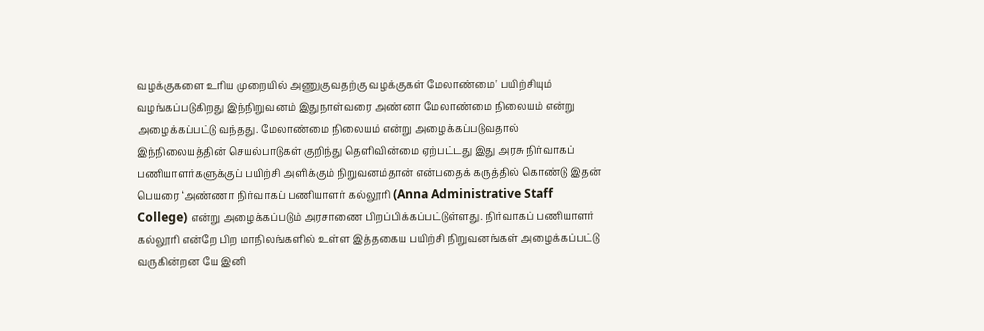வழக்குகளை உரிய முறையில் அணுகுவதற்கு வழக்குகள் மேலாண்மை' பயிற்சியும் வழங்கப்படுகிறது இந்நிறுவனம் இதுநாள்வரை அண்னா மேலாண்மை நிலையம் என்று அழைக்கப்பட்டு வந்தது. மேலாண்மை நிலையம் என்று அழைக்கப்படுவதால் இந்நிலையத்தின் செயல்பாடுகள் குறிந்து தெளிவின்மை ஏற்பட்டது இது அரசு நிர்வாகப் பணியாளர்களுக்குப் பயிற்சி அளிக்கும் நிறுவனம்தான் என்பதைக் கருத்தில் கொண்டு இதன் பெயரை ‘அண்ணா நிர்வாகப் பணியாளர் கல்லூரி (Anna Administrative Staff College) என்று அழைக்கப்படும் அரசாணை பிறப்பிக்கப்பட்டுள்ளது. நிர்வாகப் பணியாளர் கல்லூரி என்றே பிற மாநிலங்களில் உள்ள இத்தகைய பயிற்சி நிறுவனங்கள் அழைக்கப்பட்டு வருகின்றன யே இனி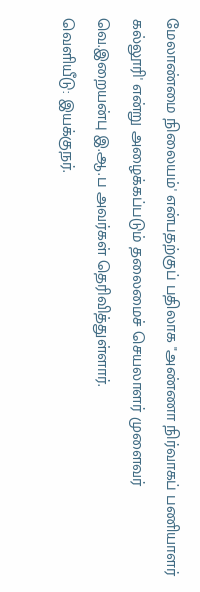மேலாண்மை நிலையம்' என்பதற்குப் பதிலாக "அண்ணா நிர்வாகப் பணியாளர் கல்லூரி' என்று அழைக்கப்படும் தலைமைச் செயலாளர் முளைவர் வெ.இறையன்பு இ.ஆ.ப அவர்கள் தெரிவித்துள்ளார்.
வெளியீடு: இயக்குநர்.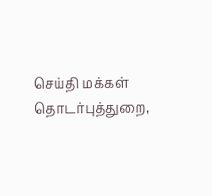செய்தி மக்கள் தொடர்புத்துறை,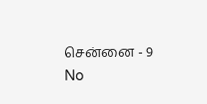சென்னை - 9
No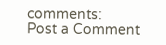comments:
Post a Comment